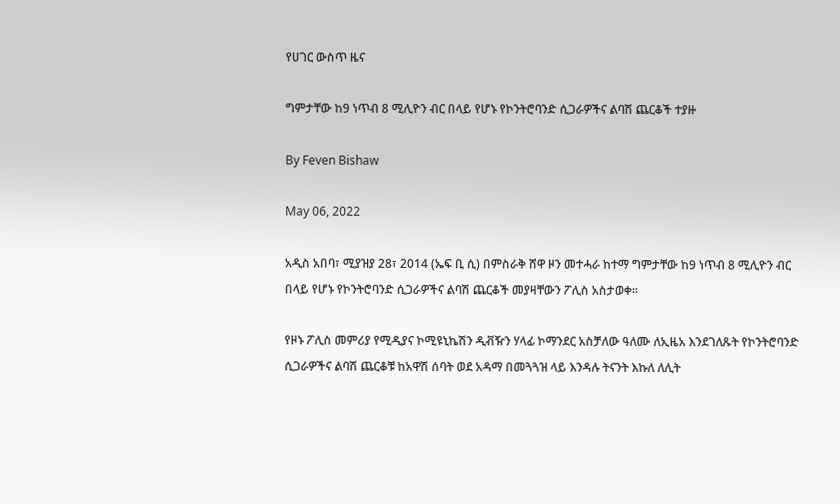የሀገር ውስጥ ዜና

ግምታቸው ከ9 ነጥብ 8 ሚሊዮን ብር በላይ የሆኑ የኮንትሮባንድ ሲጋራዎችና ልባሽ ጨርቆች ተያዙ

By Feven Bishaw

May 06, 2022

አዲስ አበባ፣ ሚያዝያ 28፣ 2014 (ኤፍ ቢ ሲ) በምስራቅ ሸዋ ዞን መተሓራ ከተማ ግምታቸው ከ9 ነጥብ 8 ሚሊዮን ብር በላይ የሆኑ የኮንትሮባንድ ሲጋራዎችና ልባሽ ጨርቆች መያዛቸውን ፖሊስ አስታወቀ።

የዞኑ ፖሊስ መምሪያ የሚዲያና ኮሚዩኒኬሽን ዲቭዥን ሃላፊ ኮማንደር አስቻለው ዓለሙ ለኢዜአ እንደገለጹት የኮንትሮባንድ ሲጋራዎችና ልባሽ ጨርቆቹ ከአዋሽ ሰባት ወደ አዳማ በመጓጓዝ ላይ እንዳሉ ትናንት እኩለ ለሊት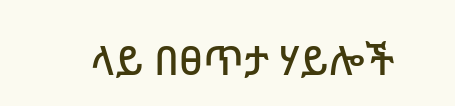ላይ በፀጥታ ሃይሎች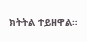ክትትል ተይዘዋል።